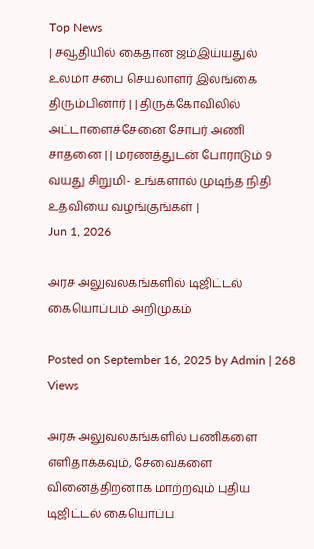Top News
| சவூதியில் கைதான ஜம்இய்யதுல் உலமா சபை செயலாளர் இலங்கை திரும்பினார் | | திருக்கோவிலில் அட்டாளைச்சேனை சோபர் அணி சாதனை | | மரணத்துடன் போராடும் 9 வயது சிறுமி- உங்களால் முடிந்த நிதி உதவியை வழங்குங்கள் |
Jun 1, 2026

அரச அலுவலகங்களில் டிஜிட்டல் கையொப்பம் அறிமுகம்

Posted on September 16, 2025 by Admin | 268 Views

அரசு அலுவலகங்களில் பணிகளை எளிதாக்கவும், சேவைகளை வினைத்திறனாக மாற்றவும் புதிய டிஜிட்டல் கையொப்ப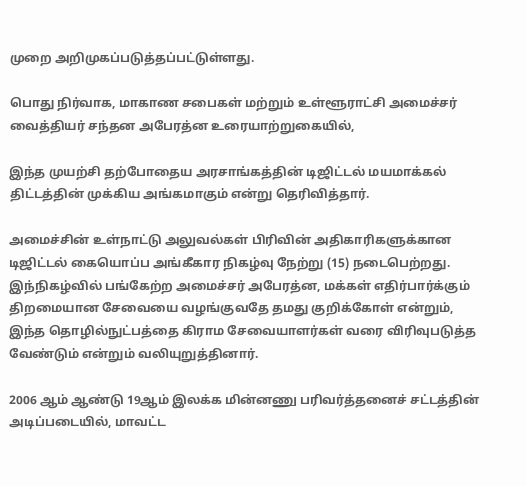முறை அறிமுகப்படுத்தப்பட்டுள்ளது.

பொது நிர்வாக, மாகாண சபைகள் மற்றும் உள்ளூராட்சி அமைச்சர் வைத்தியர் சந்தன அபேரத்ன உரையாற்றுகையில்,

இந்த முயற்சி தற்போதைய அரசாங்கத்தின் டிஜிட்டல் மயமாக்கல் திட்டத்தின் முக்கிய அங்கமாகும் என்று தெரிவித்தார்.

அமைச்சின் உள்நாட்டு அலுவல்கள் பிரிவின் அதிகாரிகளுக்கான டிஜிட்டல் கையொப்ப அங்கீகார நிகழ்வு நேற்று (15) நடைபெற்றது. இந்நிகழ்வில் பங்கேற்ற அமைச்சர் அபேரத்ன, மக்கள் எதிர்பார்க்கும் திறமையான சேவையை வழங்குவதே தமது குறிக்கோள் என்றும், இந்த தொழில்நுட்பத்தை கிராம சேவையாளர்கள் வரை விரிவுபடுத்த வேண்டும் என்றும் வலியுறுத்தினார்.

2006 ஆம் ஆண்டு 19ஆம் இலக்க மின்னணு பரிவர்த்தனைச் சட்டத்தின் அடிப்படையில், மாவட்ட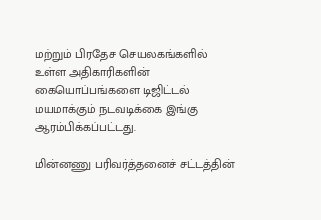மற்றும் பிரதேச செயலகங்களில் உள்ள அதிகாரிகளின் கையொப்பங்களை டிஜிட்டல் மயமாக்கும் நடவடிக்கை இங்கு ஆரம்பிக்கப்பட்டது.

மின்னணு பரிவர்த்தனைச் சட்டத்தின்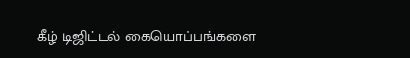கீழ் டிஜிட்டல் கையொப்பங்களை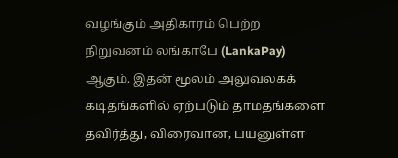வழங்கும் அதிகாரம் பெற்ற நிறுவனம் லங்காபே (LankaPay) ஆகும். இதன் மூலம் அலுவலகக் கடிதங்களில் ஏற்படும் தாமதங்களை தவிர்த்து, விரைவான, பயனுள்ள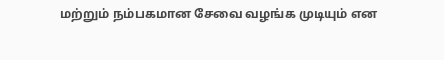மற்றும் நம்பகமான சேவை வழங்க முடியும் என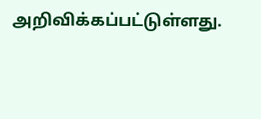அறிவிக்கப்பட்டுள்ளது.